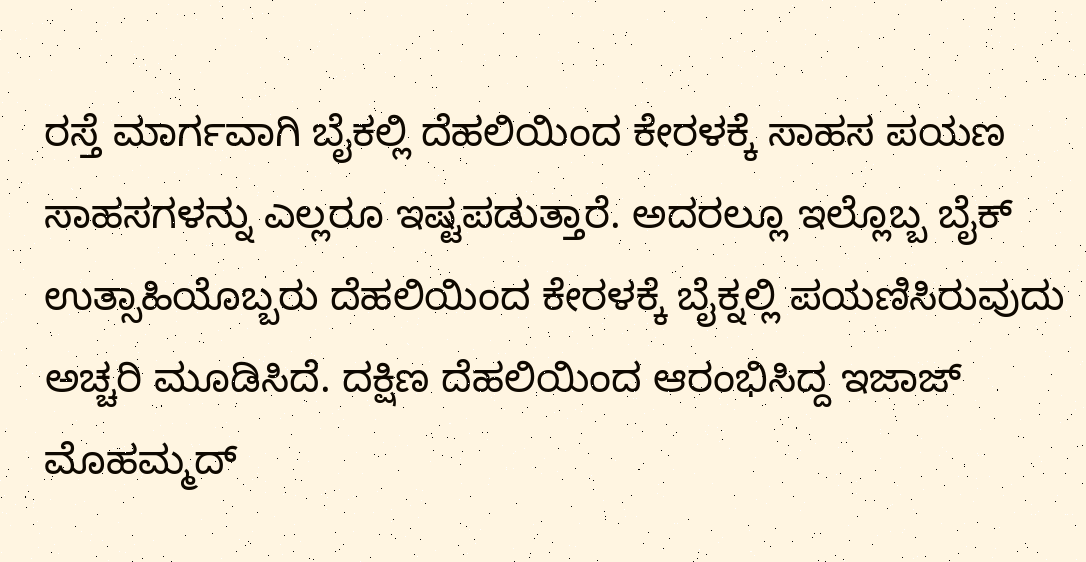ರಸ್ತೆ ಮಾರ್ಗವಾಗಿ ಬೈಕಲ್ಲಿ ದೆಹಲಿಯಿಂದ ಕೇರಳಕ್ಕೆ ಸಾಹಸ ಪಯಣ
ಸಾಹಸಗಳನ್ನು ಎಲ್ಲರೂ ಇಷ್ಟಪಡುತ್ತಾರೆ. ಅದರಲ್ಲೂ ಇಲ್ಲೊಬ್ಬ ಬೈಕ್ ಉತ್ಸಾಹಿಯೊಬ್ಬರು ದೆಹಲಿಯಿಂದ ಕೇರಳಕ್ಕೆ ಬೈಕ್ನಲ್ಲಿ ಪಯಣಿಸಿರುವುದು ಅಚ್ಚರಿ ಮೂಡಿಸಿದೆ. ದಕ್ಷಿಣ ದೆಹಲಿಯಿಂದ ಆರಂಭಿಸಿದ್ದ ಇಜಾಜ್ ಮೊಹಮ್ಮದ್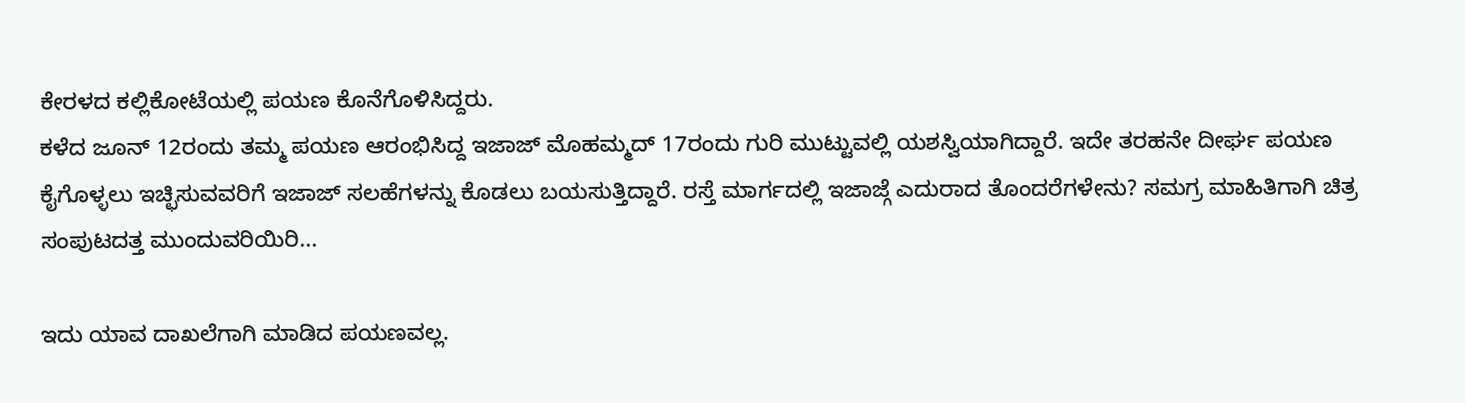ಕೇರಳದ ಕಲ್ಲಿಕೋಟೆಯಲ್ಲಿ ಪಯಣ ಕೊನೆಗೊಳಿಸಿದ್ದರು.
ಕಳೆದ ಜೂನ್ 12ರಂದು ತಮ್ಮ ಪಯಣ ಆರಂಭಿಸಿದ್ದ ಇಜಾಜ್ ಮೊಹಮ್ಮದ್ 17ರಂದು ಗುರಿ ಮುಟ್ಟುವಲ್ಲಿ ಯಶಸ್ವಿಯಾಗಿದ್ದಾರೆ. ಇದೇ ತರಹನೇ ದೀರ್ಘ ಪಯಣ ಕೈಗೊಳ್ಳಲು ಇಚ್ಛಿಸುವವರಿಗೆ ಇಜಾಜ್ ಸಲಹೆಗಳನ್ನು ಕೊಡಲು ಬಯಸುತ್ತಿದ್ದಾರೆ. ರಸ್ತೆ ಮಾರ್ಗದಲ್ಲಿ ಇಜಾಜ್ಗೆ ಎದುರಾದ ತೊಂದರೆಗಳೇನು? ಸಮಗ್ರ ಮಾಹಿತಿಗಾಗಿ ಚಿತ್ರ ಸಂಪುಟದತ್ತ ಮುಂದುವರಿಯಿರಿ...

ಇದು ಯಾವ ದಾಖಲೆಗಾಗಿ ಮಾಡಿದ ಪಯಣವಲ್ಲ.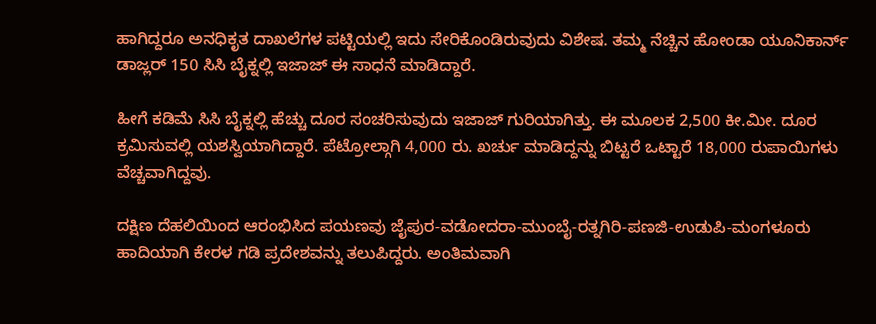ಹಾಗಿದ್ದರೂ ಅನಧಿಕೃತ ದಾಖಲೆಗಳ ಪಟ್ಟಿಯಲ್ಲಿ ಇದು ಸೇರಿಕೊಂಡಿರುವುದು ವಿಶೇಷ. ತಮ್ಮ ನೆಚ್ಚಿನ ಹೋಂಡಾ ಯೂನಿಕಾರ್ನ್ ಡಾಜ್ಲರ್ 150 ಸಿಸಿ ಬೈಕ್ನಲ್ಲಿ ಇಜಾಜ್ ಈ ಸಾಧನೆ ಮಾಡಿದ್ದಾರೆ.

ಹೀಗೆ ಕಡಿಮೆ ಸಿಸಿ ಬೈಕ್ನಲ್ಲಿ ಹೆಚ್ಚು ದೂರ ಸಂಚರಿಸುವುದು ಇಜಾಜ್ ಗುರಿಯಾಗಿತ್ತು. ಈ ಮೂಲಕ 2,500 ಕೀ.ಮೀ. ದೂರ ಕ್ರಮಿಸುವಲ್ಲಿ ಯಶಸ್ವಿಯಾಗಿದ್ದಾರೆ. ಪೆಟ್ರೋಲ್ಗಾಗಿ 4,000 ರು. ಖರ್ಚು ಮಾಡಿದ್ದನ್ನು ಬಿಟ್ಟರೆ ಒಟ್ಟಾರೆ 18,000 ರುಪಾಯಿಗಳು ವೆಚ್ಚವಾಗಿದ್ದವು.

ದಕ್ಷಿಣ ದೆಹಲಿಯಿಂದ ಆರಂಭಿಸಿದ ಪಯಣವು ಜೈಪುರ-ವಡೋದರಾ-ಮುಂಬೈ-ರತ್ನಗಿರಿ-ಪಣಜಿ-ಉಡುಪಿ-ಮಂಗಳೂರು ಹಾದಿಯಾಗಿ ಕೇರಳ ಗಡಿ ಪ್ರದೇಶವನ್ನು ತಲುಪಿದ್ದರು. ಅಂತಿಮವಾಗಿ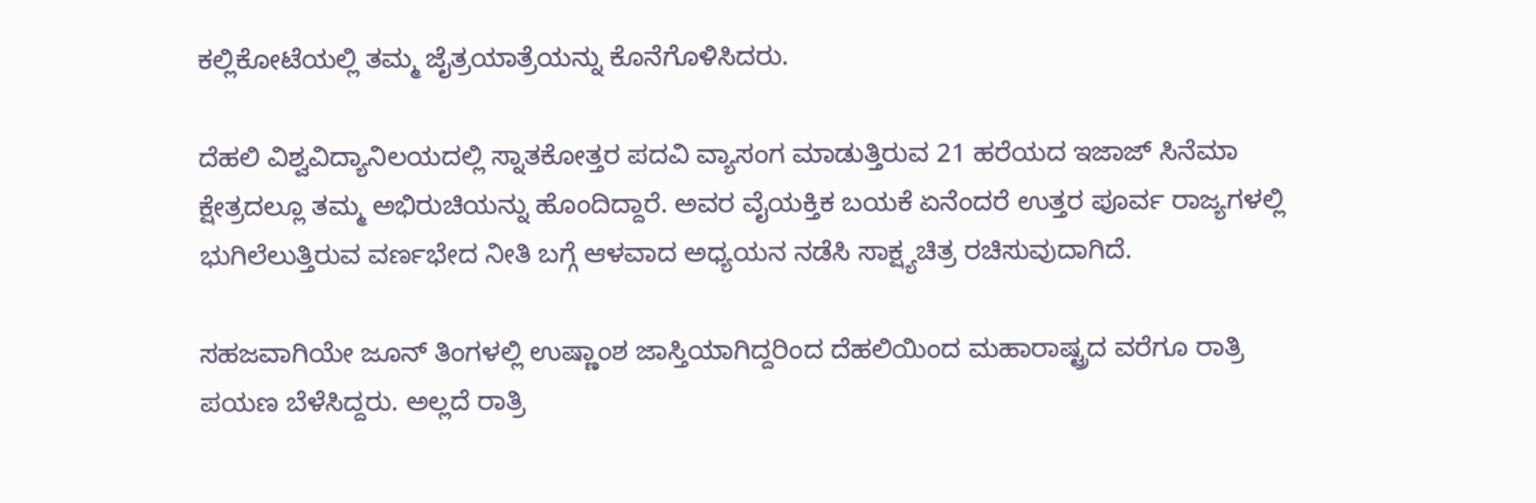ಕಲ್ಲಿಕೋಟೆಯಲ್ಲಿ ತಮ್ಮ ಜೈತ್ರಯಾತ್ರೆಯನ್ನು ಕೊನೆಗೊಳಿಸಿದರು.

ದೆಹಲಿ ವಿಶ್ವವಿದ್ಯಾನಿಲಯದಲ್ಲಿ ಸ್ನಾತಕೋತ್ತರ ಪದವಿ ವ್ಯಾಸಂಗ ಮಾಡುತ್ತಿರುವ 21 ಹರೆಯದ ಇಜಾಜ್ ಸಿನೆಮಾ ಕ್ಷೇತ್ರದಲ್ಲೂ ತಮ್ಮ ಅಭಿರುಚಿಯನ್ನು ಹೊಂದಿದ್ದಾರೆ. ಅವರ ವೈಯಕ್ತಿಕ ಬಯಕೆ ಏನೆಂದರೆ ಉತ್ತರ ಪೂರ್ವ ರಾಜ್ಯಗಳಲ್ಲಿ ಭುಗಿಲೆಲುತ್ತಿರುವ ವರ್ಣಭೇದ ನೀತಿ ಬಗ್ಗೆ ಆಳವಾದ ಅಧ್ಯಯನ ನಡೆಸಿ ಸಾಕ್ಷ್ಯಚಿತ್ರ ರಚಿಸುವುದಾಗಿದೆ.

ಸಹಜವಾಗಿಯೇ ಜೂನ್ ತಿಂಗಳಲ್ಲಿ ಉಷ್ಣಾಂಶ ಜಾಸ್ತಿಯಾಗಿದ್ದರಿಂದ ದೆಹಲಿಯಿಂದ ಮಹಾರಾಷ್ಟ್ರದ ವರೆಗೂ ರಾತ್ರಿ ಪಯಣ ಬೆಳೆಸಿದ್ದರು. ಅಲ್ಲದೆ ರಾತ್ರಿ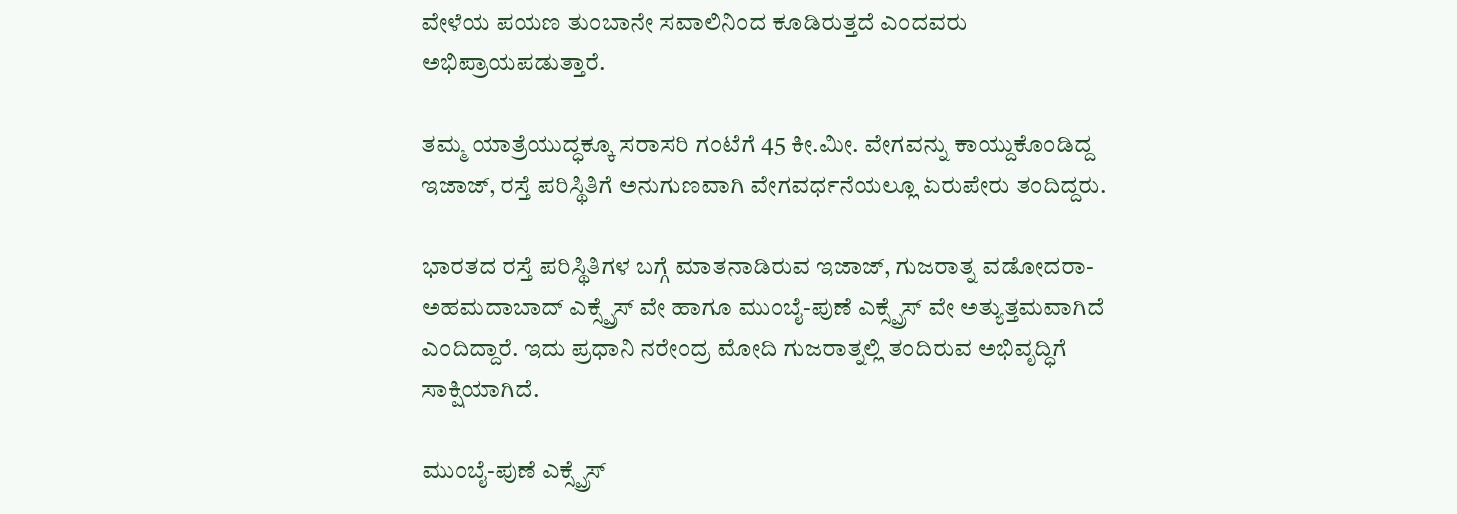ವೇಳೆಯ ಪಯಣ ತುಂಬಾನೇ ಸವಾಲಿನಿಂದ ಕೂಡಿರುತ್ತದೆ ಎಂದವರು ಅಭಿಪ್ರಾಯಪಡುತ್ತಾರೆ.

ತಮ್ಮ ಯಾತ್ರೆಯುದ್ಧಕ್ಕೂ ಸರಾಸರಿ ಗಂಟೆಗೆ 45 ಕೀ.ಮೀ. ವೇಗವನ್ನು ಕಾಯ್ದುಕೊಂಡಿದ್ದ ಇಜಾಜ್, ರಸ್ತೆ ಪರಿಸ್ಥಿತಿಗೆ ಅನುಗುಣವಾಗಿ ವೇಗವರ್ಧನೆಯಲ್ಲೂ ಏರುಪೇರು ತಂದಿದ್ದರು.

ಭಾರತದ ರಸ್ತೆ ಪರಿಸ್ಥಿತಿಗಳ ಬಗ್ಗೆ ಮಾತನಾಡಿರುವ ಇಜಾಜ್, ಗುಜರಾತ್ನ ವಡೋದರಾ-ಅಹಮದಾಬಾದ್ ಎಕ್ಸ್ಪ್ರೆಸ್ ವೇ ಹಾಗೂ ಮುಂಬೈ-ಪುಣೆ ಎಕ್ಸ್ಪ್ರೆಸ್ ವೇ ಅತ್ಯುತ್ತಮವಾಗಿದೆ ಎಂದಿದ್ದಾರೆ. ಇದು ಪ್ರಧಾನಿ ನರೇಂದ್ರ ಮೋದಿ ಗುಜರಾತ್ನಲ್ಲಿ ತಂದಿರುವ ಅಭಿವೃದ್ಧಿಗೆ ಸಾಕ್ಷಿಯಾಗಿದೆ.

ಮುಂಬೈ-ಪುಣೆ ಎಕ್ಸ್ಪ್ರೆಸ್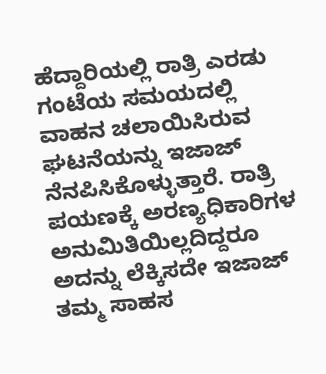ಹೆದ್ದಾರಿಯಲ್ಲಿ ರಾತ್ರಿ ಎರಡು ಗಂಟೆಯ ಸಮಯದಲ್ಲಿ ವಾಹನ ಚಲಾಯಿಸಿರುವ ಘಟನೆಯನ್ನು ಇಜಾಜ್ ನೆನಪಿಸಿಕೊಳ್ಳುತ್ತಾರೆ. ರಾತ್ರಿ ಪಯಣಕ್ಕೆ ಅರಣ್ಯಧಿಕಾರಿಗಳ ಅನುಮಿತಿಯಿಲ್ಲದಿದ್ದರೂ ಅದನ್ನು ಲೆಕ್ಕಿಸದೇ ಇಜಾಜ್ ತಮ್ಮ ಸಾಹಸ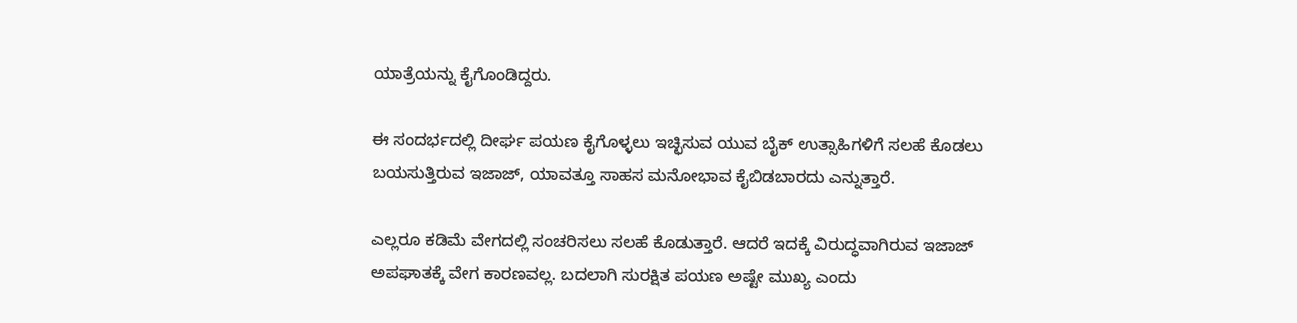ಯಾತ್ರೆಯನ್ನು ಕೈಗೊಂಡಿದ್ದರು.

ಈ ಸಂದರ್ಭದಲ್ಲಿ ದೀರ್ಘ ಪಯಣ ಕೈಗೊಳ್ಳಲು ಇಚ್ಛಿಸುವ ಯುವ ಬೈಕ್ ಉತ್ಸಾಹಿಗಳಿಗೆ ಸಲಹೆ ಕೊಡಲು ಬಯಸುತ್ತಿರುವ ಇಜಾಜ್, ಯಾವತ್ತೂ ಸಾಹಸ ಮನೋಭಾವ ಕೈಬಿಡಬಾರದು ಎನ್ನುತ್ತಾರೆ.

ಎಲ್ಲರೂ ಕಡಿಮೆ ವೇಗದಲ್ಲಿ ಸಂಚರಿಸಲು ಸಲಹೆ ಕೊಡುತ್ತಾರೆ. ಆದರೆ ಇದಕ್ಕೆ ವಿರುದ್ಧವಾಗಿರುವ ಇಜಾಜ್ ಅಪಘಾತಕ್ಕೆ ವೇಗ ಕಾರಣವಲ್ಲ. ಬದಲಾಗಿ ಸುರಕ್ಷಿತ ಪಯಣ ಅಷ್ಟೇ ಮುಖ್ಯ ಎಂದು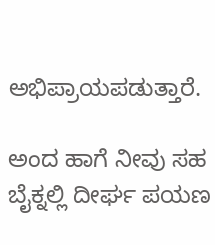ಅಭಿಪ್ರಾಯಪಡುತ್ತಾರೆ.

ಅಂದ ಹಾಗೆ ನೀವು ಸಹ ಬೈಕ್ನಲ್ಲಿ ದೀರ್ಘ ಪಯಣ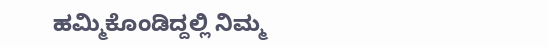ಹಮ್ಮಿಕೊಂಡಿದ್ದಲ್ಲಿ ನಿಮ್ಮ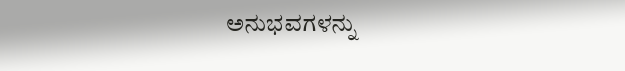ಅನುಭವಗಳನ್ನು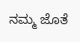ನಮ್ಮ ಜೊತೆ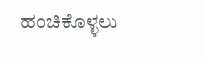ಹಂಚಿಕೊಳ್ಳಲು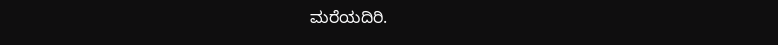ಮರೆಯದಿರಿ.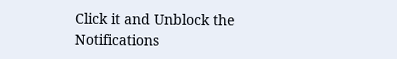Click it and Unblock the Notifications